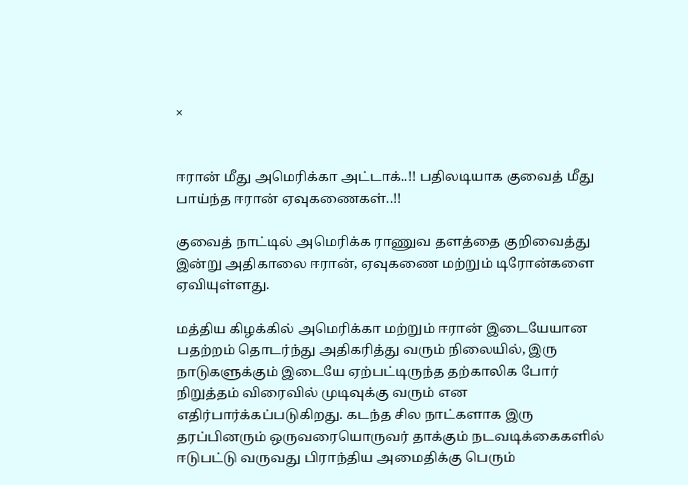×


ஈரான் மீது அமெரிக்கா அட்டாக்..!! பதிலடியாக குவைத் மீது பாய்ந்த ஈரான் ஏவுகணைகள்..!!

குவைத் நாட்டில் அமெரிக்க ராணுவ தளத்தை குறிவைத்து இன்று அதிகாலை ஈரான், ஏவுகணை மற்றும் டிரோன்களை ஏவியுள்ளது.

மத்திய கிழக்கில் அமெரிக்கா மற்றும் ஈரான் இடையேயான பதற்றம் தொடர்ந்து அதிகரித்து வரும் நிலையில், இரு நாடுகளுக்கும் இடையே ஏற்பட்டிருந்த தற்காலிக போர் நிறுத்தம் விரைவில் முடிவுக்கு வரும் என எதிர்பார்க்கப்படுகிறது. கடந்த சில நாட்களாக இரு தரப்பினரும் ஒருவரையொருவர் தாக்கும் நடவடிக்கைகளில் ஈடுபட்டு வருவது பிராந்திய அமைதிக்கு பெரும்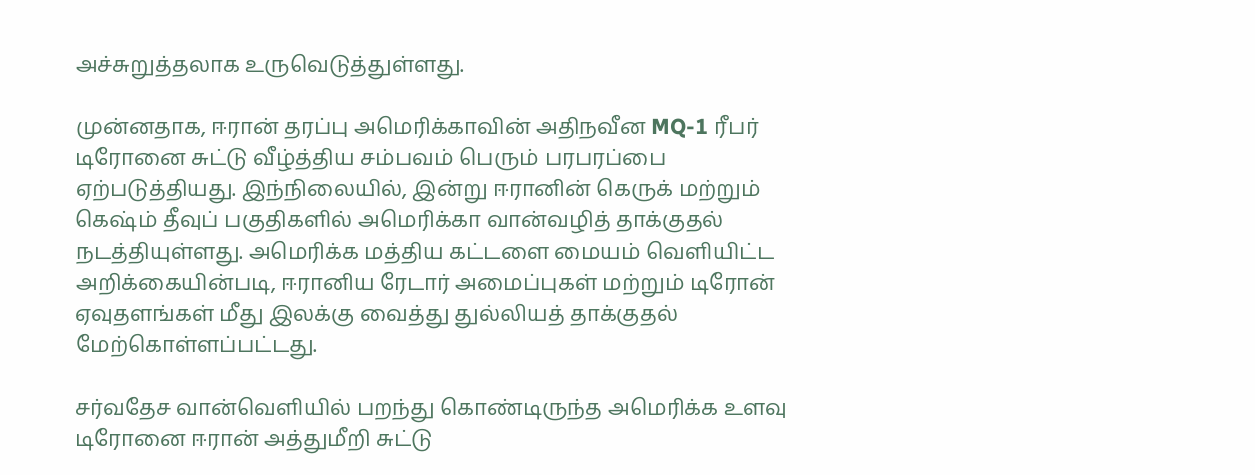அச்சுறுத்தலாக உருவெடுத்துள்ளது.

முன்னதாக, ஈரான் தரப்பு அமெரிக்காவின் அதிநவீன MQ-1 ரீபர் டிரோனை சுட்டு வீழ்த்திய சம்பவம் பெரும் பரபரப்பை ஏற்படுத்தியது. இந்நிலையில், இன்று ஈரானின் கெருக் மற்றும் கெஷ்ம் தீவுப் பகுதிகளில் அமெரிக்கா வான்வழித் தாக்குதல் நடத்தியுள்ளது. அமெரிக்க மத்திய கட்டளை மையம் வெளியிட்ட அறிக்கையின்படி, ஈரானிய ரேடார் அமைப்புகள் மற்றும் டிரோன் ஏவுதளங்கள் மீது இலக்கு வைத்து துல்லியத் தாக்குதல் மேற்கொள்ளப்பட்டது.

சர்வதேச வான்வெளியில் பறந்து கொண்டிருந்த அமெரிக்க உளவு டிரோனை ஈரான் அத்துமீறி சுட்டு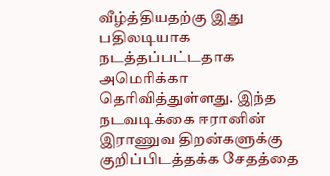வீழ்த்தியதற்கு இது பதிலடியாக நடத்தப்பட்டதாக அமெரிக்கா தெரிவித்துள்ளது. இந்த நடவடிக்கை ஈரானின் இராணுவ திறன்களுக்கு குறிப்பிடத்தக்க சேதத்தை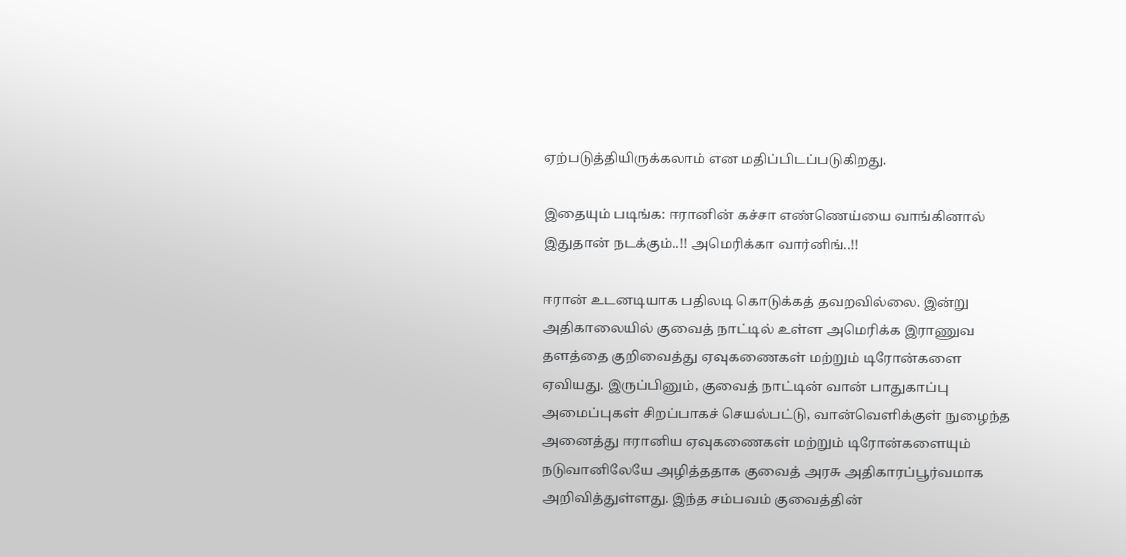ஏற்படுத்தியிருக்கலாம் என மதிப்பிடப்படுகிறது.

இதையும் படிங்க: ஈரானின் கச்சா எண்ணெய்யை வாங்கினால் இதுதான் நடக்கும்..!! அமெரிக்கா வார்னிங்..!!

ஈரான் உடனடியாக பதிலடி கொடுக்கத் தவறவில்லை. இன்று அதிகாலையில் குவைத் நாட்டில் உள்ள அமெரிக்க இராணுவ தளத்தை குறிவைத்து ஏவுகணைகள் மற்றும் டிரோன்களை ஏவியது. இருப்பினும், குவைத் நாட்டின் வான் பாதுகாப்பு அமைப்புகள் சிறப்பாகச் செயல்பட்டு, வான்வெளிக்குள் நுழைந்த அனைத்து ஈரானிய ஏவுகணைகள் மற்றும் டிரோன்களையும் நடுவானிலேயே அழித்ததாக குவைத் அரசு அதிகாரப்பூர்வமாக அறிவித்துள்ளது. இந்த சம்பவம் குவைத்தின்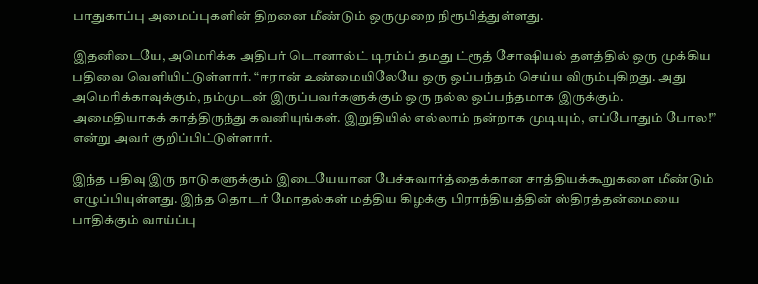பாதுகாப்பு அமைப்புகளின் திறனை மீண்டும் ஒருமுறை நிரூபித்துள்ளது.

இதனிடையே, அமெரிக்க அதிபர் டொனால்ட் டிரம்ப் தமது ட்ரூத் சோஷியல் தளத்தில் ஒரு முக்கிய பதிவை வெளியிட்டுள்ளார். “ஈரான் உண்மையிலேயே ஒரு ஒப்பந்தம் செய்ய விரும்புகிறது. அது அமெரிக்காவுக்கும், நம்முடன் இருப்பவர்களுக்கும் ஒரு நல்ல ஒப்பந்தமாக இருக்கும். அமைதியாகக் காத்திருந்து கவனியுங்கள். இறுதியில் எல்லாம் நன்றாக முடியும், எப்போதும் போல!” என்று அவர் குறிப்பிட்டுள்ளார்.

இந்த பதிவு இரு நாடுகளுக்கும் இடையேயான பேச்சுவார்த்தைக்கான சாத்தியக்கூறுகளை மீண்டும் எழுப்பியுள்ளது. இந்த தொடர் மோதல்கள் மத்திய கிழக்கு பிராந்தியத்தின் ஸ்திரத்தன்மையை பாதிக்கும் வாய்ப்பு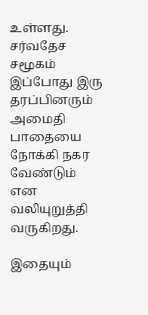உள்ளது. சர்வதேச சமூகம் இப்போது இரு தரப்பினரும் அமைதி பாதையை நோக்கி நகர வேண்டும் என வலியுறுத்தி வருகிறது.

இதையும்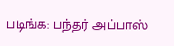படிங்க: பந்தர் அப்பாஸ்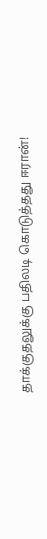தாக்குதலுக்கு பதிலடி கொடுத்தது ஈரான்!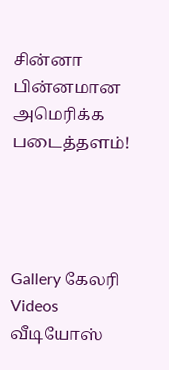சின்னா பின்னமான அமெரிக்க படைத்தளம்!




Gallery கேலரி Videos வீடியோஸ்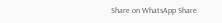Share on WhatsApp Share